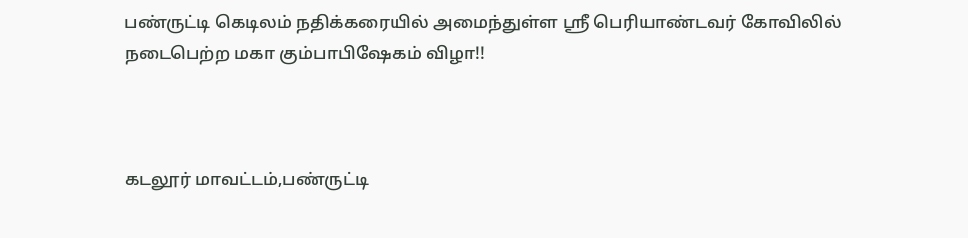பண்ருட்டி கெடிலம் நதிக்கரையில் அமைந்துள்ள ஸ்ரீ பெரியாண்டவர் கோவிலில் நடைபெற்ற மகா கும்பாபிஷேகம் விழா!!



கடலூர் மாவட்டம்,பண்ருட்டி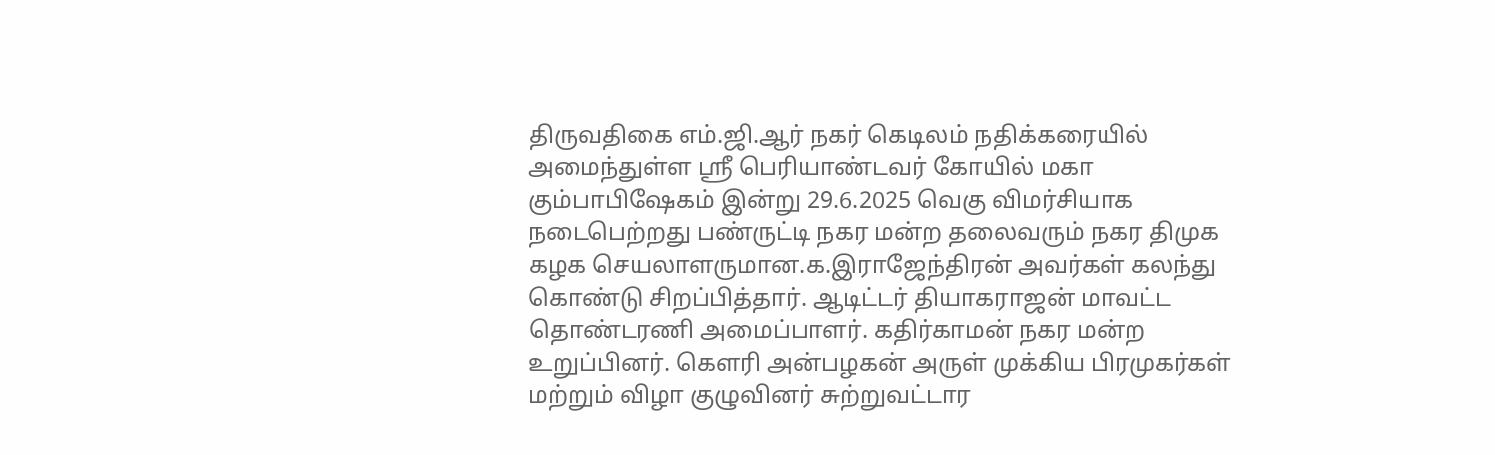திருவதிகை எம்.ஜி.ஆர் நகர் கெடிலம் நதிக்கரையில் அமைந்துள்ள ஸ்ரீ பெரியாண்டவர் கோயில் மகா   கும்பாபிஷேகம் இன்று 29.6.2025 வெகு விமர்சியாக  நடைபெற்றது பண்ருட்டி நகர மன்ற தலைவரும் நகர திமுக கழக செயலாளருமான.க.இராஜேந்திரன் அவர்கள் கலந்து கொண்டு சிறப்பித்தார். ஆடிட்டர் தியாகராஜன் மாவட்ட தொண்டரணி அமைப்பாளர். கதிர்காமன் நகர மன்ற உறுப்பினர். கௌரி அன்பழகன் அருள் முக்கிய பிரமுகர்கள் மற்றும் விழா குழுவினர் சுற்றுவட்டார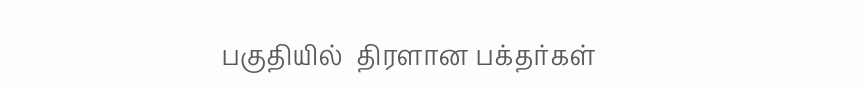பகுதியில்  திரளான பக்தர்கள்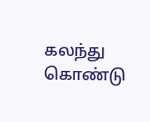கலந்து கொண்டு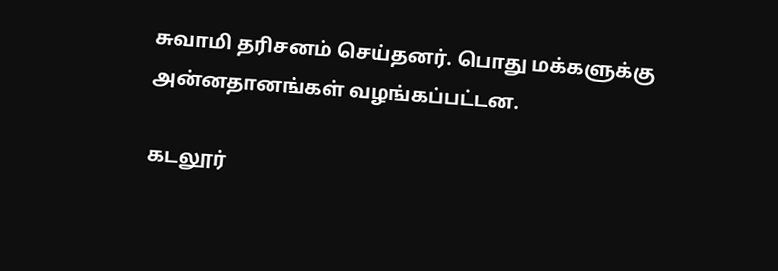சுவாமி தரிசனம் செய்தனர். பொது மக்களுக்கு அன்னதானங்கள் வழங்கப்பட்டன.

கடலூர்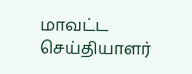மாவட்ட செய்தியாளர்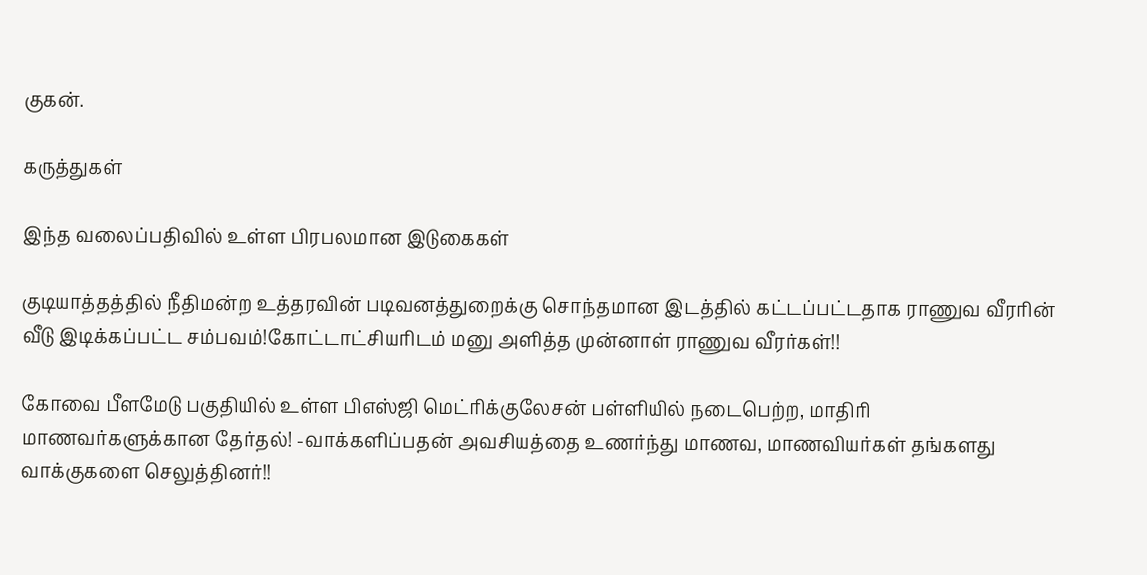குகன்.

கருத்துகள்

இந்த வலைப்பதிவில் உள்ள பிரபலமான இடுகைகள்

குடியாத்தத்தில் நீதிமன்ற உத்தரவின் படிவனத்துறைக்கு சொந்தமான இடத்தில் கட்டப்பட்டதாக ராணுவ வீரரின் வீடு இடிக்கப்பட்ட சம்பவம்!கோட்டாட்சியரிடம் மனு அளித்த முன்னாள் ராணுவ வீரர்கள்!!

கோவை பீளமேடு பகுதியில் உள்ள பிஎஸ்ஜி மெட்ரிக்குலேசன் பள்ளியில் நடைபெற்ற, மாதிரி மாணவர்களுக்கான தேர்தல்! -வாக்களிப்பதன் அவசியத்தை உணர்ந்து மாணவ, மாணவியர்கள் தங்களது வாக்குகளை செலுத்தினர்!!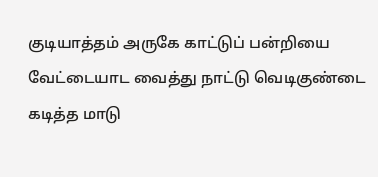குடியாத்தம் அருகே காட்டுப் பன்றியை வேட்டையாட வைத்து நாட்டு வெடிகுண்டை கடித்த மாடு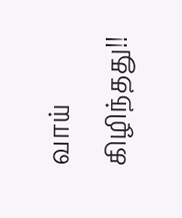வாய் கிழிந்தது!!